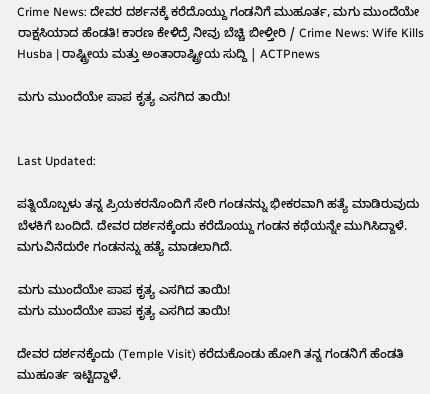Crime News: ದೇವರ ದರ್ಶನಕ್ಕೆ ಕರೆದೊಯ್ದು ಗಂಡನಿಗೆ ಮುಹೂರ್ತ, ಮಗು ಮುಂದೆಯೇ ರಾಕ್ಷಸಿಯಾದ ಹೆಂಡತಿ! ಕಾರಣ ಕೇಳಿದ್ರೆ ನೀವು ಬೆಚ್ಚಿ ಬೀಳ್ತೀರಿ / Crime News: Wife Kills Husba | ರಾಷ್ಟ್ರೀಯ ಮತ್ತು ಅಂತಾರಾಷ್ಟ್ರೀಯ ಸುದ್ದಿ | ACTPnews

ಮಗು ಮುಂದೆಯೇ ಪಾಪ ಕೃತ್ಯ ಎಸಗಿದ ತಾಯಿ!


Last Updated:

ಪತ್ನಿಯೊಬ್ಬಳು ತನ್ನ ಪ್ರಿಯಕರನೊಂದಿಗೆ ಸೇರಿ ಗಂಡನನ್ನು ಭೀಕರವಾಗಿ ಹತ್ಯೆ ಮಾಡಿರುವುದು ಬೆಳಕಿಗೆ ಬಂದಿದೆ. ದೇವರ ದರ್ಶನಕ್ಕೆಂದು ಕರೆದೊಯ್ದು ಗಂಡನ ಕಥೆಯನ್ನೇ ಮುಗಿಸಿದ್ದಾಳೆ. ಮಗುವಿನೆದುರೇ ಗಂಡನನ್ನು ಹತ್ಯೆ ಮಾಡಲಾಗಿದೆ.

ಮಗು ಮುಂದೆಯೇ ಪಾಪ ಕೃತ್ಯ ಎಸಗಿದ ತಾಯಿ!
ಮಗು ಮುಂದೆಯೇ ಪಾಪ ಕೃತ್ಯ ಎಸಗಿದ ತಾಯಿ!

ದೇವರ ದರ್ಶನಕ್ಕೆಂದು (Temple Visit) ಕರೆದುಕೊಂಡು ಹೋಗಿ ತನ್ನ ಗಂಡನಿಗೆ ಹೆಂಡತಿ ಮುಹೂರ್ತ ಇಟ್ಟಿದ್ದಾಳೆ.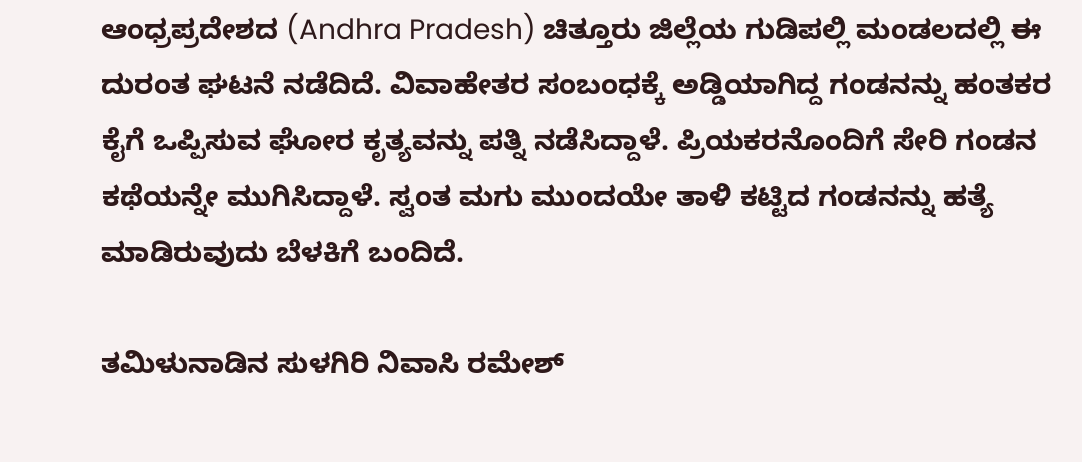ಆಂಧ್ರಪ್ರದೇಶದ (Andhra Pradesh) ಚಿತ್ತೂರು ಜಿಲ್ಲೆಯ ಗುಡಿಪಲ್ಲಿ ಮಂಡಲದಲ್ಲಿ ಈ ದುರಂತ ಘಟನೆ ನಡೆದಿದೆ. ವಿವಾಹೇತರ ಸಂಬಂಧಕ್ಕೆ ಅಡ್ಡಿಯಾಗಿದ್ದ ಗಂಡನನ್ನು ಹಂತಕರ ಕೈಗೆ ಒಪ್ಪಿಸುವ ಘೋರ ಕೃತ್ಯವನ್ನು ಪತ್ನಿ ನಡೆಸಿದ್ದಾಳೆ. ಪ್ರಿಯಕರನೊಂದಿಗೆ ಸೇರಿ ಗಂಡನ ಕಥೆಯನ್ನೇ ಮುಗಿಸಿದ್ದಾಳೆ. ಸ್ವಂತ ಮಗು ಮುಂದಯೇ ತಾಳಿ ಕಟ್ಟಿದ ಗಂಡನನ್ನು ಹತ್ಯೆ ಮಾಡಿರುವುದು ಬೆಳಕಿಗೆ ಬಂದಿದೆ.

ತಮಿಳುನಾಡಿನ ಸುಳಗಿರಿ ನಿವಾಸಿ ರಮೇಶ್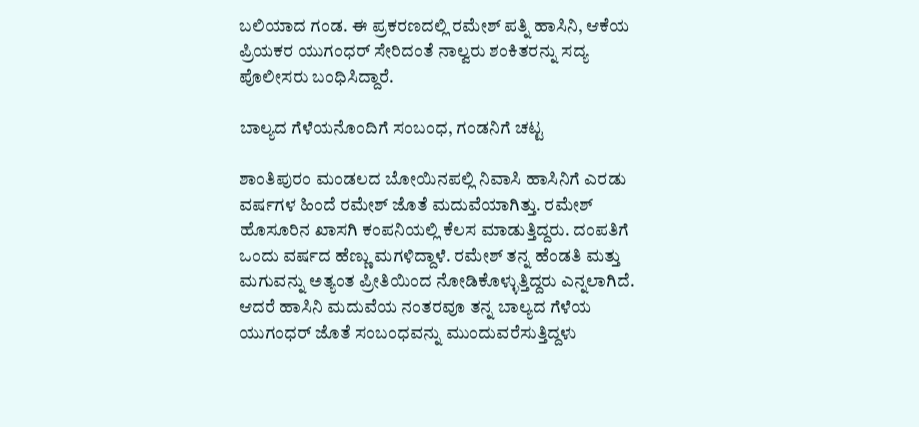ಬಲಿಯಾದ ಗಂಡ. ಈ ಪ್ರಕರಣದಲ್ಲಿ ರಮೇಶ್ ಪತ್ನಿ ಹಾಸಿನಿ, ಆಕೆಯ ಪ್ರಿಯಕರ ಯುಗಂಧರ್ ಸೇರಿದಂತೆ ನಾಲ್ವರು ಶಂಕಿತರನ್ನು ಸದ್ಯ ಪೊಲೀಸರು ಬಂಧಿಸಿದ್ದಾರೆ.

ಬಾಲ್ಯದ ಗೆಳೆಯನೊಂದಿಗೆ ಸಂಬಂಧ, ಗಂಡನಿಗೆ ಚಟ್ಟ

ಶಾಂತಿಪುರಂ ಮಂಡಲದ ಬೋಯಿನಪಲ್ಲಿ ನಿವಾಸಿ ಹಾಸಿನಿಗೆ ಎರಡು ವರ್ಷಗಳ ಹಿಂದೆ ರಮೇಶ್ ಜೊತೆ ಮದುವೆಯಾಗಿತ್ತು. ರಮೇಶ್ ಹೊಸೂರಿನ ಖಾಸಗಿ ಕಂಪನಿಯಲ್ಲಿ ಕೆಲಸ ಮಾಡುತ್ತಿದ್ದರು. ದಂಪತಿಗೆ ಒಂದು ವರ್ಷದ ಹೆಣ್ಣು ಮಗಳಿದ್ದಾಳೆ. ರಮೇಶ್ ತನ್ನ ಹೆಂಡತಿ ಮತ್ತು ಮಗುವನ್ನು ಅತ್ಯಂತ ಪ್ರೀತಿಯಿಂದ ನೋಡಿಕೊಳ್ಳುತ್ತಿದ್ದರು ಎನ್ನಲಾಗಿದೆ. ಆದರೆ ಹಾಸಿನಿ ಮದುವೆಯ ನಂತರವೂ ತನ್ನ ಬಾಲ್ಯದ ಗೆಳೆಯ ಯುಗಂಧರ್ ಜೊತೆ ಸಂಬಂಧವನ್ನು ಮುಂದುವರೆಸುತ್ತಿದ್ದಳು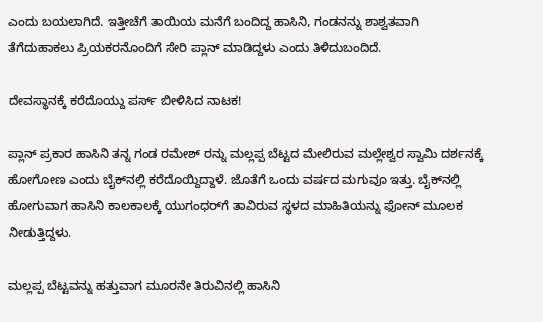ಎಂದು ಬಯಲಾಗಿದೆ. ಇತ್ತೀಚೆಗೆ ತಾಯಿಯ ಮನೆಗೆ ಬಂದಿದ್ದ ಹಾಸಿನಿ, ಗಂಡನನ್ನು ಶಾಶ್ವತವಾಗಿ ತೆಗೆದುಹಾಕಲು ಪ್ರಿಯಕರನೊಂದಿಗೆ ಸೇರಿ ಪ್ಲಾನ್ ಮಾಡಿದ್ದಳು ಎಂದು ತಿಳಿದುಬಂದಿದೆ.

ದೇವಸ್ಥಾನಕ್ಕೆ ಕರೆದೊಯ್ದು ಪರ್ಸ್ ಬೀಳಿಸಿದ ನಾಟಕ!

ಪ್ಲಾನ್ ಪ್ರಕಾರ ಹಾಸಿನಿ ತನ್ನ ಗಂಡ ರಮೇಶ್ ರನ್ನು ಮಲ್ಲಪ್ಪ ಬೆಟ್ಟದ ಮೇಲಿರುವ ಮಲ್ಲೇಶ್ವರ ಸ್ವಾಮಿ ದರ್ಶನಕ್ಕೆ ಹೋಗೋಣ ಎಂದು ಬೈಕ್‌ನಲ್ಲಿ ಕರೆದೊಯ್ದಿದ್ದಾಳೆ. ಜೊತೆಗೆ ಒಂದು ವರ್ಷದ ಮಗುವೂ ಇತ್ತು. ಬೈಕ್‌ನಲ್ಲಿ ಹೋಗುವಾಗ ಹಾಸಿನಿ ಕಾಲಕಾಲಕ್ಕೆ ಯುಗಂಧರ್‌ಗೆ ತಾವಿರುವ ಸ್ಥಳದ ಮಾಹಿತಿಯನ್ನು ಫೋನ್ ಮೂಲಕ ನೀಡುತ್ತಿದ್ದಳು.

ಮಲ್ಲಪ್ಪ ಬೆಟ್ಟವನ್ನು ಹತ್ತುವಾಗ ಮೂರನೇ ತಿರುವಿನಲ್ಲಿ ಹಾಸಿನಿ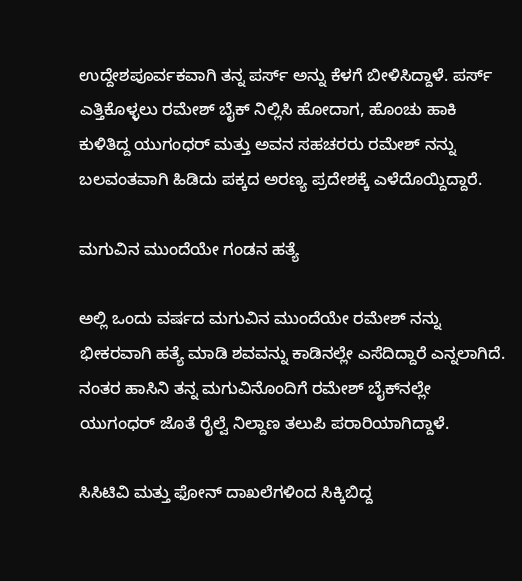ಉದ್ದೇಶಪೂರ್ವಕವಾಗಿ ತನ್ನ ಪರ್ಸ್ ಅನ್ನು ಕೆಳಗೆ ಬೀಳಿಸಿದ್ದಾಳೆ. ಪರ್ಸ್ ಎತ್ತಿಕೊಳ್ಳಲು ರಮೇಶ್ ಬೈಕ್ ನಿಲ್ಲಿಸಿ ಹೋದಾಗ, ಹೊಂಚು ಹಾಕಿ ಕುಳಿತಿದ್ದ ಯುಗಂಧರ್ ಮತ್ತು ಅವನ ಸಹಚರರು ರಮೇಶ್ ನನ್ನು ಬಲವಂತವಾಗಿ ಹಿಡಿದು ಪಕ್ಕದ ಅರಣ್ಯ ಪ್ರದೇಶಕ್ಕೆ ಎಳೆದೊಯ್ದಿದ್ದಾರೆ.

ಮಗುವಿನ ಮುಂದೆಯೇ ಗಂಡನ ಹತ್ಯೆ

ಅಲ್ಲಿ ಒಂದು ವರ್ಷದ ಮಗುವಿನ ಮುಂದೆಯೇ ರಮೇಶ್ ನನ್ನು ಭೀಕರವಾಗಿ ಹತ್ಯೆ ಮಾಡಿ ಶವವನ್ನು ಕಾಡಿನಲ್ಲೇ ಎಸೆದಿದ್ದಾರೆ ಎನ್ನಲಾಗಿದೆ. ನಂತರ ಹಾಸಿನಿ ತನ್ನ ಮಗುವಿನೊಂದಿಗೆ ರಮೇಶ್ ಬೈಕ್‌ನಲ್ಲೇ ಯುಗಂಧರ್ ಜೊತೆ ರೈಲ್ವೆ ನಿಲ್ದಾಣ ತಲುಪಿ ಪರಾರಿಯಾಗಿದ್ದಾಳೆ.

ಸಿಸಿಟಿವಿ ಮತ್ತು ಫೋನ್ ದಾಖಲೆಗಳಿಂದ ಸಿಕ್ಕಿಬಿದ್ದ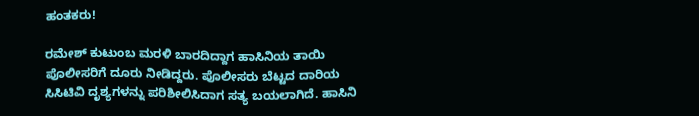ಹಂತಕರು!

ರಮೇಶ್ ಕುಟುಂಬ ಮರಳಿ ಬಾರದಿದ್ದಾಗ ಹಾಸಿನಿಯ ತಾಯಿ ಪೊಲೀಸರಿಗೆ ದೂರು ನೀಡಿದ್ದರು. ಪೊಲೀಸರು ಬೆಟ್ಟದ ದಾರಿಯ ಸಿಸಿಟಿವಿ ದೃಶ್ಯಗಳನ್ನು ಪರಿಶೀಲಿಸಿದಾಗ ಸತ್ಯ ಬಯಲಾಗಿದೆ. ಹಾಸಿನಿ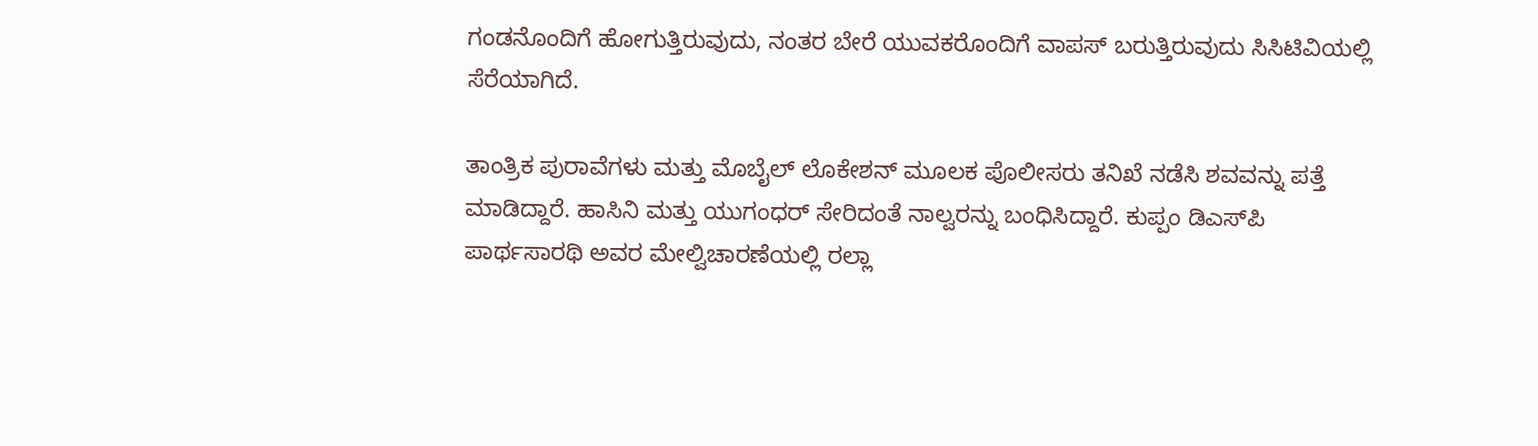ಗಂಡನೊಂದಿಗೆ ಹೋಗುತ್ತಿರುವುದು, ನಂತರ ಬೇರೆ ಯುವಕರೊಂದಿಗೆ ವಾಪಸ್ ಬರುತ್ತಿರುವುದು ಸಿಸಿಟಿವಿಯಲ್ಲಿ ಸೆರೆಯಾಗಿದೆ.

ತಾಂತ್ರಿಕ ಪುರಾವೆಗಳು ಮತ್ತು ಮೊಬೈಲ್ ಲೊಕೇಶನ್ ಮೂಲಕ ಪೊಲೀಸರು ತನಿಖೆ ನಡೆಸಿ ಶವವನ್ನು ಪತ್ತೆ ಮಾಡಿದ್ದಾರೆ. ಹಾಸಿನಿ ಮತ್ತು ಯುಗಂಧರ್ ಸೇರಿದಂತೆ ನಾಲ್ವರನ್ನು ಬಂಧಿಸಿದ್ದಾರೆ. ಕುಪ್ಪಂ ಡಿಎಸ್‌ಪಿ ಪಾರ್ಥಸಾರಥಿ ಅವರ ಮೇಲ್ವಿಚಾರಣೆಯಲ್ಲಿ ರಲ್ಲಾ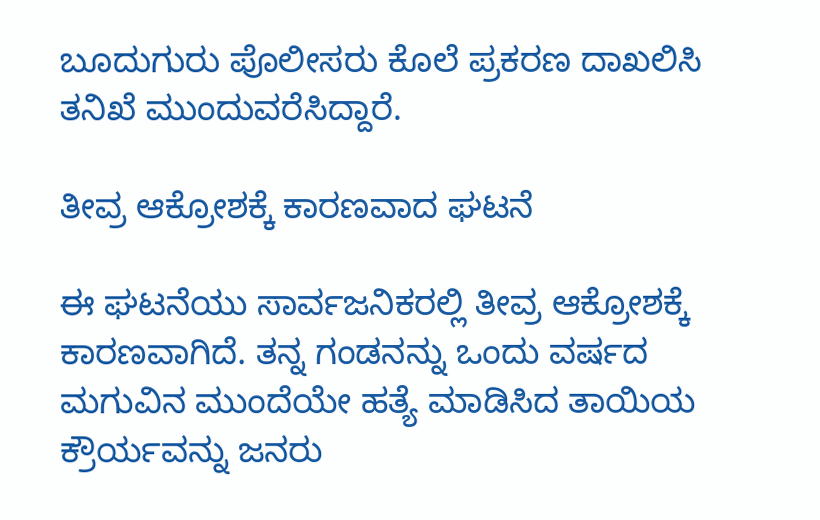ಬೂದುಗುರು ಪೊಲೀಸರು ಕೊಲೆ ಪ್ರಕರಣ ದಾಖಲಿಸಿ ತನಿಖೆ ಮುಂದುವರೆಸಿದ್ದಾರೆ.

ತೀವ್ರ ಆಕ್ರೋಶಕ್ಕೆ ಕಾರಣವಾದ ಘಟನೆ

ಈ ಘಟನೆಯು ಸಾರ್ವಜನಿಕರಲ್ಲಿ ತೀವ್ರ ಆಕ್ರೋಶಕ್ಕೆ ಕಾರಣವಾಗಿದೆ. ತನ್ನ ಗಂಡನನ್ನು ಒಂದು ವರ್ಷದ ಮಗುವಿನ ಮುಂದೆಯೇ ಹತ್ಯೆ ಮಾಡಿಸಿದ ತಾಯಿಯ ಕ್ರೌರ್ಯವನ್ನು ಜನರು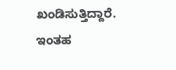ಖಂಡಿಸುತ್ತಿದ್ದಾರೆ. ಇಂತಹ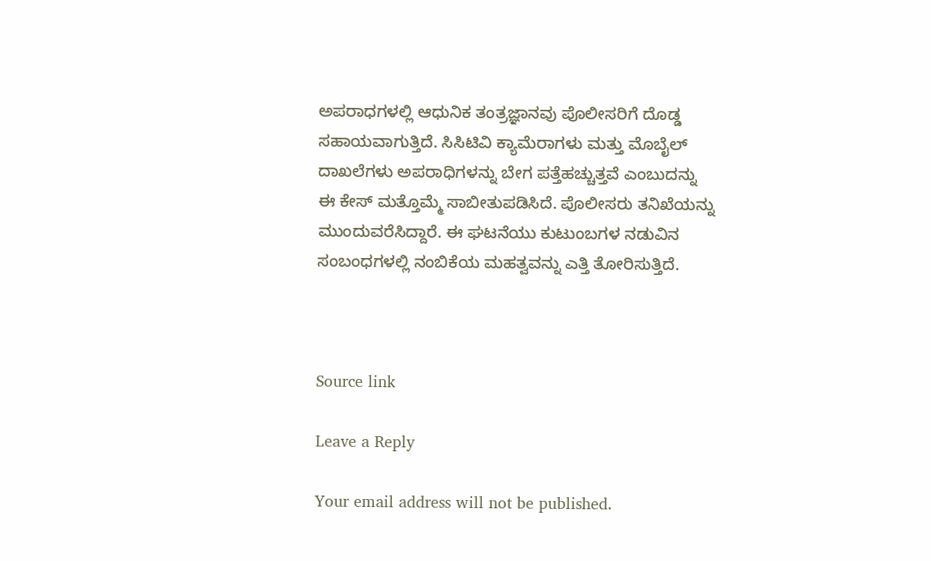ಅಪರಾಧಗಳಲ್ಲಿ ಆಧುನಿಕ ತಂತ್ರಜ್ಞಾನವು ಪೊಲೀಸರಿಗೆ ದೊಡ್ಡ ಸಹಾಯವಾಗುತ್ತಿದೆ. ಸಿಸಿಟಿವಿ ಕ್ಯಾಮೆರಾಗಳು ಮತ್ತು ಮೊಬೈಲ್ ದಾಖಲೆಗಳು ಅಪರಾಧಿಗಳನ್ನು ಬೇಗ ಪತ್ತೆಹಚ್ಚುತ್ತವೆ ಎಂಬುದನ್ನು ಈ ಕೇಸ್ ಮತ್ತೊಮ್ಮೆ ಸಾಬೀತುಪಡಿಸಿದೆ. ಪೊಲೀಸರು ತನಿಖೆಯನ್ನು ಮುಂದುವರೆಸಿದ್ದಾರೆ. ಈ ಘಟನೆಯು ಕುಟುಂಬಗಳ ನಡುವಿನ ಸಂಬಂಧಗಳಲ್ಲಿ ನಂಬಿಕೆಯ ಮಹತ್ವವನ್ನು ಎತ್ತಿ ತೋರಿಸುತ್ತಿದೆ.



Source link

Leave a Reply

Your email address will not be published.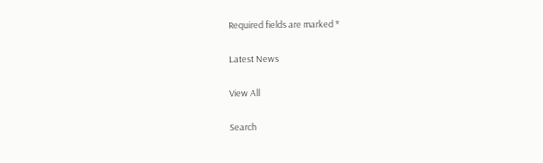Required fields are marked *

Latest News

View All

Search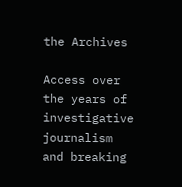the Archives

Access over the years of investigative journalism and breaking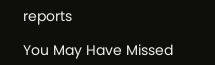reports

You May Have Missed